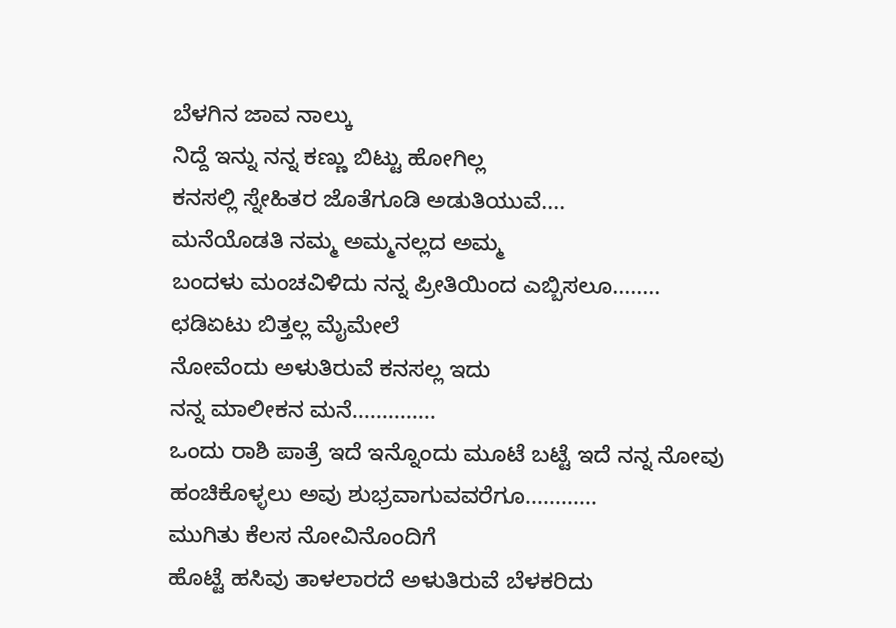ಬೆಳಗಿನ ಜಾವ ನಾಲ್ಕು
ನಿದ್ದೆ ಇನ್ನು ನನ್ನ ಕಣ್ಣು ಬಿಟ್ಟು ಹೋಗಿಲ್ಲ
ಕನಸಲ್ಲಿ ಸ್ನೇಹಿತರ ಜೊತೆಗೂಡಿ ಅಡುತಿಯುವೆ....
ಮನೆಯೊಡತಿ ನಮ್ಮ ಅಮ್ಮನಲ್ಲದ ಅಮ್ಮ
ಬಂದಳು ಮಂಚವಿಳಿದು ನನ್ನ ಪ್ರೀತಿಯಿಂದ ಎಬ್ಬಿಸಲೂ........
ಛಡಿಏಟು ಬಿತ್ತಲ್ಲ ಮೈಮೇಲೆ
ನೋವೆಂದು ಅಳುತಿರುವೆ ಕನಸಲ್ಲ ಇದು
ನನ್ನ ಮಾಲೀಕನ ಮನೆ..............
ಒಂದು ರಾಶಿ ಪಾತ್ರೆ ಇದೆ ಇನ್ನೊಂದು ಮೂಟೆ ಬಟ್ಟೆ ಇದೆ ನನ್ನ ನೋವು ಹಂಚಿಕೊಳ್ಳಲು ಅವು ಶುಭ್ರವಾಗುವವರೆಗೂ............
ಮುಗಿತು ಕೆಲಸ ನೋವಿನೊಂದಿಗೆ
ಹೊಟ್ಟೆ ಹಸಿವು ತಾಳಲಾರದೆ ಅಳುತಿರುವೆ ಬೆಳಕರಿದು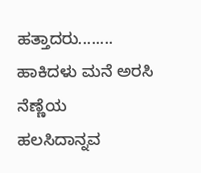ಹತ್ತಾದರು........
ಹಾಕಿದಳು ಮನೆ ಅರಸಿ ನೆಣ್ಣೆಯ
ಹಲಸಿದಾನ್ನವ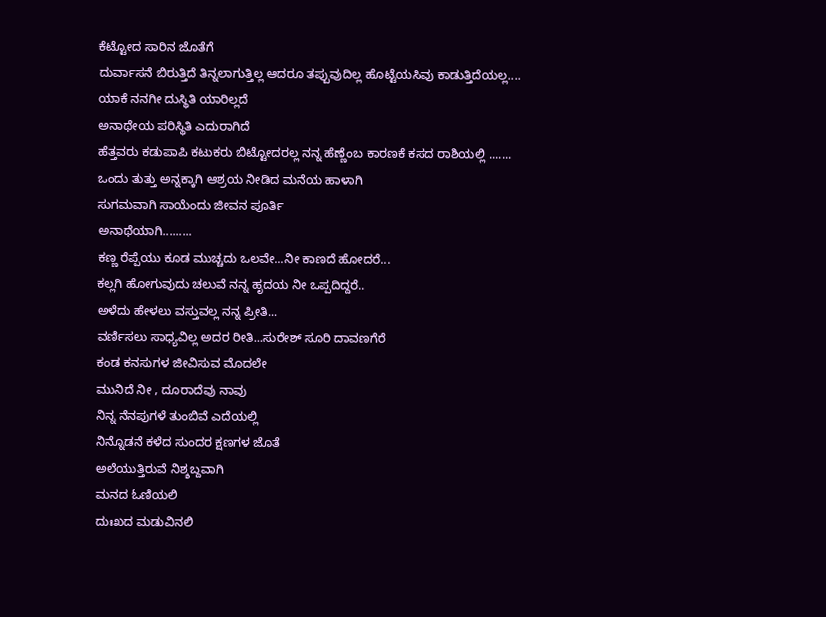ಕೆಟ್ಟೋದ ಸಾರಿನ ಜೊತೆಗೆ
ದುರ್ವಾಸನೆ ಬಿರುತ್ತಿದೆ ತಿನ್ನಲಾಗುತ್ತಿಲ್ಲ ಆದರೂ ತಪ್ಪುವುದಿಲ್ಲ ಹೊಟ್ಟೆಯಸಿವು ಕಾಡುತ್ತಿದೆಯಲ್ಲ....
ಯಾಕೆ ನನಗೀ ದುಸ್ಥಿತಿ ಯಾರಿಲ್ಲದೆ
ಅನಾಥೇಯ ಪರಿಸ್ಥಿತಿ ಎದುರಾಗಿದೆ
ಹೆತ್ತವರು ಕಡುಪಾಪಿ ಕಟುಕರು ಬಿಟ್ಟೋದರಲ್ಲ ನನ್ನ ಹೆಣ್ಣೆಂಬ ಕಾರಣಕೆ ಕಸದ ರಾಶಿಯಲ್ಲಿ .......
ಒಂದು ತುತ್ತು ಅನ್ನಕ್ಕಾಗಿ ಆಶ್ರಯ ನೀಡಿದ ಮನೆಯ ಹಾಳಾಗಿ
ಸುಗಮವಾಗಿ ಸಾಯೆಂದು ಜೀವನ ಪೂರ್ತಿ
ಅನಾಥೆಯಾಗಿ.........
ಕಣ್ಣ ರೆಪ್ಪೆಯು ಕೂಡ ಮುಚ್ಚದು ಒಲವೇ...ನೀ ಕಾಣದೆ ಹೋದರೆ...
ಕಲ್ಲಗಿ ಹೋಗುವುದು ಚಲುವೆ ನನ್ನ ಹೃದಯ ನೀ ಒಪ್ಪದಿದ್ದರೆ..
ಅಳೆದು ಹೇಳಲು ವಸ್ತುವಲ್ಲ ನನ್ನ ಪ್ರೀತಿ...
ವರ್ಣಿಸಲು ಸಾಧ್ಯವಿಲ್ಲ ಅದರ ರೀತಿ...ಸುರೇಶ್ ಸೂರಿ ದಾವಣಗೆರೆ
ಕಂಡ ಕನಸುಗಳ ಜೀವಿಸುವ ಮೊದಲೇ
ಮುನಿದೆ ನೀ , ದೂರಾದೆವು ನಾವು
ನಿನ್ನ ನೆನಪುಗಳೆ ತುಂಬಿವೆ ಎದೆಯಲ್ಲಿ
ನಿನ್ನೊಡನೆ ಕಳೆದ ಸುಂದರ ಕ್ಷಣಗಳ ಜೊತೆ
ಅಲೆಯುತ್ತಿರುವೆ ನಿಶ್ಶಬ್ದವಾಗಿ
ಮನದ ಓಣಿಯಲಿ
ದುಃಖದ ಮಡುವಿನಲಿ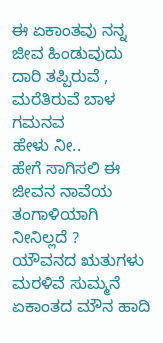ಈ ಏಕಾಂತವು ನನ್ನ ಜೀವ ಹಿಂಡುವುದು
ದಾರಿ ತಪ್ಪಿರುವೆ ,
ಮರೆತಿರುವೆ ಬಾಳ ಗಮನವ
ಹೇಳು ನೀ..
ಹೇಗೆ ಸಾಗಿಸಲಿ ಈ ಜೀವನ ನಾವೆಯ
ತಂಗಾಳಿಯಾಗಿ ನೀನಿಲ್ಲದೆ ?
ಯೌವನದ ಋತುಗಳು ಮರಳಿವೆ ಸುಮ್ಮನೆ
ಏಕಾಂತದ ಮೌನ ಹಾದಿ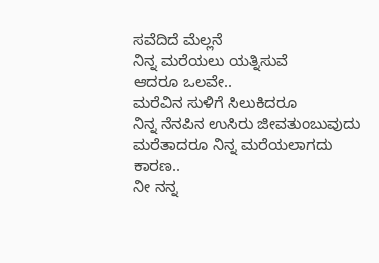ಸವೆದಿದೆ ಮೆಲ್ಲನೆ
ನಿನ್ನ ಮರೆಯಲು ಯತ್ನಿಸುವೆ
ಆದರೂ ಒಲವೇ..
ಮರೆವಿನ ಸುಳಿಗೆ ಸಿಲುಕಿದರೂ
ನಿನ್ನ ನೆನಪಿನ ಉಸಿರು ಜೀವತುಂಬುವುದು
ಮರೆತಾದರೂ ನಿನ್ನ ಮರೆಯಲಾಗದು
ಕಾರಣ..
ನೀ ನನ್ನ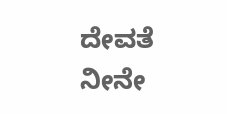ದೇವತೆ
ನೀನೇ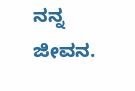ನನ್ನ ಜೀವನ.